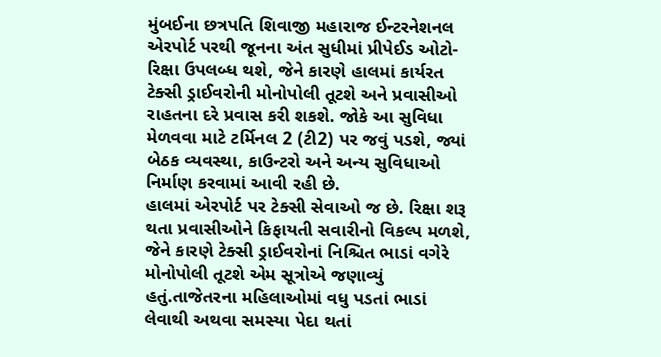મુંબઈના છત્રપતિ શિવાજી મહારાજ ઈન્ટરનેશનલ એરપોર્ટ પરથી જૂનના અંત સુધીમાં પ્રીપેઈડ ઓટો-રિક્ષા ઉપલબ્ધ થશે, જેને કારણે હાલમાં કાર્યરત ટેક્સી ડ્રાઈવરોની મોનોપોલી તૂટશે અને પ્રવાસીઓ રાહતના દરે પ્રવાસ કરી શકશે. જોકે આ સુવિધા મેળવવા માટે ટર્મિનલ 2 (ટી2) પર જવું પડશે, જ્યાં બેઠક વ્યવસ્થા, કાઉન્ટરો અને અન્ય સુવિધાઓ નિર્માણ કરવામાં આવી રહી છે.
હાલમાં એરપોર્ટ પર ટેક્સી સેવાઓ જ છે. રિક્ષા શરૂ થતા પ્રવાસીઓને કિફાયતી સવારીનો વિકલ્પ મળશે, જેને કારણે ટેક્સી ડ્રાઈવરોનાં નિશ્ચિત ભાડાં વગેરે મોનોપોલી તૂટશે એમ સૂત્રોએ જણાવ્યું હતું.તાજેતરના મહિલાઓમાં વધુ પડતાં ભાડાં લેવાથી અથવા સમસ્યા પેદા થતાં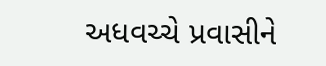અધવચ્ચે પ્રવાસીને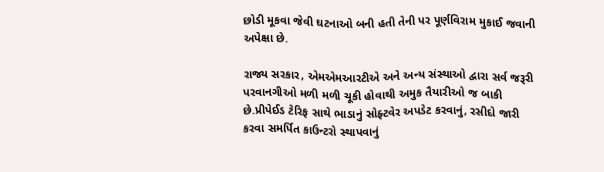છોડી મૂકવા જેવી ઘટનાઓ બની હતી તેની પર પૂર્ણવિરામ મુકાઈ જવાની અપેક્ષા છે.

રાજ્ય સરકાર, એમએમઆરટીએ અને અન્ય સંસ્થાઓ દ્વારા સર્વ જરૂરી પરવાનગીઓ મળી મળી ચૂકી હોવાથી અમુક તૈયારીઓ જ બાકી છે.પ્રીપેઈડ ટેરિફ સાથે ભાડાનું સોફ્ટવેર અપડેટ કરવાનું, રસીદો જારી કરવા સમર્પિત કાઉન્ટરો સ્થાપવાનું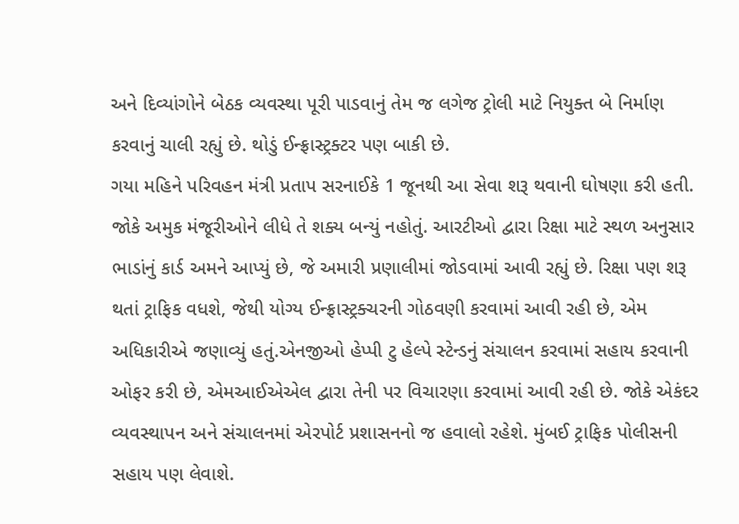અને દિવ્યાંગોને બેઠક વ્યવસ્થા પૂરી પાડવાનું તેમ જ લગેજ ટ્રોલી માટે નિયુક્ત બે નિર્માણ કરવાનું ચાલી રહ્યું છે. થોડું ઈન્ફ્રાસ્ટ્રક્ટર પણ બાકી છે.
ગયા મહિને પરિવહન મંત્રી પ્રતાપ સરનાઈકે 1 જૂનથી આ સેવા શરૂ થવાની ઘોષણા કરી હતી. જોકે અમુક મંજૂરીઓને લીધે તે શક્ય બન્યું નહોતું. આરટીઓ દ્વારા રિક્ષા માટે સ્થળ અનુસાર ભાડાંનું કાર્ડ અમને આપ્યું છે, જે અમારી પ્રણાલીમાં જોડવામાં આવી રહ્યું છે. રિક્ષા પણ શરૂ થતાં ટ્રાફિક વધશે, જેથી યોગ્ય ઈન્ફ્રાસ્ટ્રક્ચરની ગોઠવણી કરવામાં આવી રહી છે, એમ અધિકારીએ જણાવ્યું હતું.એનજીઓ હેપ્પી ટુ હેલ્પે સ્ટેન્ડનું સંચાલન કરવામાં સહાય કરવાની ઓફર કરી છે, એમઆઈએએલ દ્વારા તેની પર વિચારણા કરવામાં આવી રહી છે. જોકે એકંદર વ્યવસ્થાપન અને સંચાલનમાં એરપોર્ટ પ્રશાસનનો જ હવાલો રહેશે. મુંબઈ ટ્રાફિક પોલીસની સહાય પણ લેવાશે.